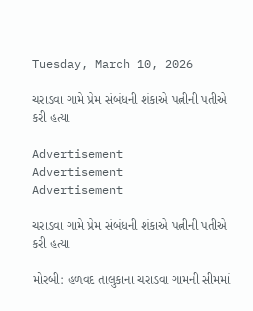Tuesday, March 10, 2026

ચરાડવા ગામે પ્રેમ સંબંધની શંકાએ પત્નીની પતીએ કરી હત્યા

Advertisement
Advertisement
Advertisement

ચરાડવા ગામે પ્રેમ સંબંધની શંકાએ પત્નીની પતીએ કરી હત્યા

મોરબી: હળવદ તાલુકાના ચરાડવા ગામની સીમમાં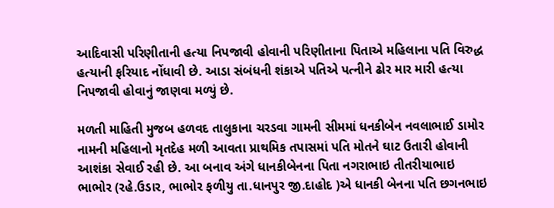આદિવાસી પરિણીતાની હત્યા નિપજાવી હોવાની પરિણીતાના પિતાએ મહિલાના પતિ વિરુદ્ધ હત્યાની ફરિયાદ નોંધાવી છે. આડા સંબંધની શંકાએ પતિએ પત્નીને ઢોર માર મારી હત્યા નિપજાવી હોવાનું જાણવા મળ્યું છે.

મળતી માહિતી મુજબ હળવદ તાલુકાના ચરડવા ગામની સીમમાં ધનકીબેન નવલાભાઈ ડામોર નામની મહિલાનો મૃતદેહ મળી આવતા પ્રાથમિક તપાસમાં પતિ મોતને ઘાટ ઉતારી હોવાની આશંકા સેવાઈ રહી છે. આ બનાવ અંગે ધાનકીબેનના પિતા નગરાભાઇ તીતરીયાભાઇ ભાભોર (રહે.ઉડાર, ભાભોર ફળીયુ તા.ધાનપુર જી.દાહોદ )એ ધાનકી બેનના પતિ છગનભાઇ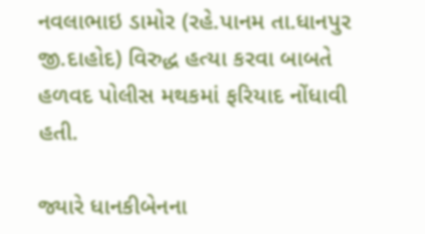નવલાભાઇ ડામોર (રહે.પાનમ તા.ધાનપુર જી.દાહોદ) વિરુદ્ધ હત્યા કરવા બાબતે હળવદ પોલીસ મથકમાં ફરિયાદ નોંધાવી હતી.

જ્યારે ધાનકીબેનના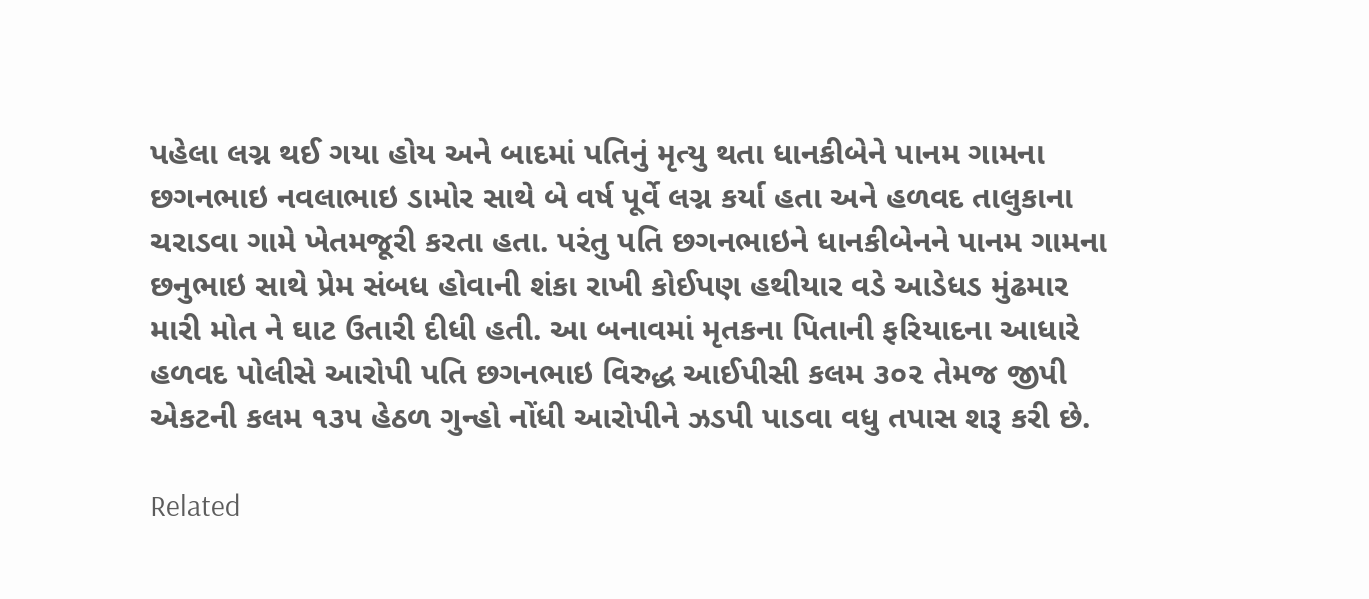પહેલા લગ્ન થઈ ગયા હોય અને બાદમાં પતિનું મૃત્યુ થતા ધાનકીબેને પાનમ ગામના છગનભાઇ નવલાભાઇ ડામોર સાથે બે વર્ષ પૂર્વે લગ્ન કર્યા હતા અને હળવદ તાલુકાના ચરાડવા ગામે ખેતમજૂરી કરતા હતા. પરંતુ પતિ છગનભાઇને ધાનકીબેનને પાનમ ગામના છનુભાઇ સાથે પ્રેમ સંબધ હોવાની શંકા રાખી કોઈપણ હથીયાર વડે આડેધડ મુંઢમાર મારી મોત ને ઘાટ ઉતારી દીધી હતી. આ બનાવમાં મૃતકના પિતાની ફરિયાદના આધારે હળવદ પોલીસે આરોપી પતિ છગનભાઇ વિરુદ્ધ આઈપીસી કલમ ૩૦૨ તેમજ જીપી એકટની કલમ ૧૩૫ હેઠળ ગુન્હો નોંધી આરોપીને ઝડપી પાડવા વધુ તપાસ શરૂ કરી છે.

Related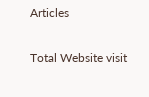Articles

Total Website visit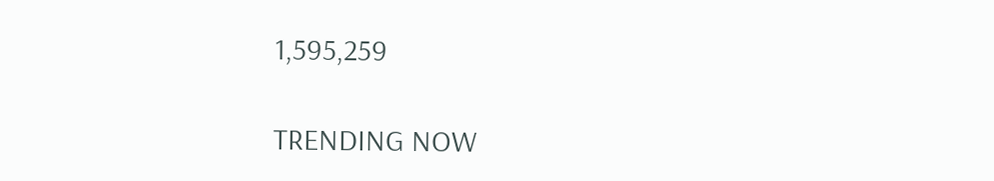1,595,259

TRENDING NOW